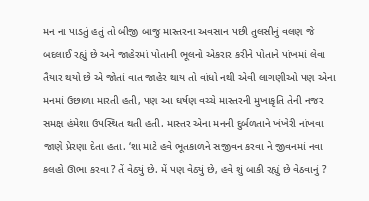મન ના પાડતું હતું તો બીજી બાજુ માસ્તરના અવસાન પછી તુલસીનું વલણ જે બદલાઈ રહ્યું છે અને જાહેરમાં પોતાની ભૂલનો એકરાર કરીને પોતાને પાંખમાં લેવા તૈયાર થયો છે એ જોતાં વાત જાહેર થાય તો વાંધો નથી એવી લાગણીઓ પણ એના મનમાં ઉછાળા મારતી હતી, પણ આ ઘર્ષણ વચ્ચે માસ્તરની મુખાકૃતિ તેની નજર સમક્ષ હંમેશા ઉપસ્થિત થતી હતી. માસ્તર એના મનની દુર્બળતાને ખંખેરી નાંખવા જાણે પ્રેરણા દેતા હતા. ‘શા માટે હવે ભૂતકાળને સજીવન કરવા ને જીવનમાં નવા કલહો ઊભા કરવા ? તેં વેઠ્યું છે. મેં પણ વેઠ્યું છે, હવે શું બાકી રહ્યું છે વેઠવાનું ?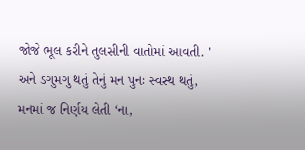જોજે ભૂલ કરીને તુલસીની વાતોમાં આવતી. '
અને ડગુમગુ થતું તેનું મન પુનઃ સ્વસ્થ થતું, મનમાં જ નિર્ણય લેતી ‘ના,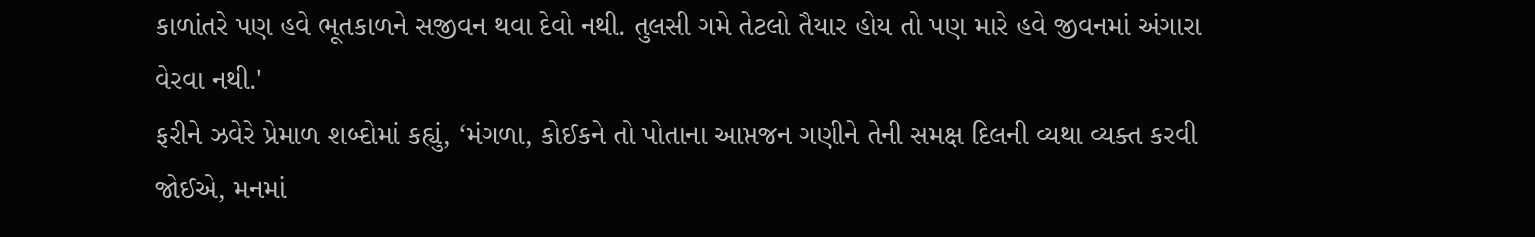કાળાંતરે પણ હવે ભૂતકાળને સજીવન થવા દેવો નથી. તુલસી ગમે તેટલો તૈયાર હોય તો પણ મારે હવે જીવનમાં અંગારા વેરવા નથી.'
ફરીને ઝવેરે પ્રેમાળ શબ્દોમાં કહ્યું, ‘મંગળા, કોઈકને તો પોતાના આપ્તજન ગણીને તેની સમક્ષ દિલની વ્યથા વ્યક્ત કરવી જોઈએ, મનમાં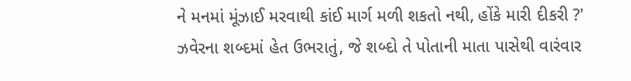ને મનમાં મૂંઝાઈ મરવાથી કાંઈ માર્ગ મળી શકતો નથી, હોંકે મારી દીકરી ?'
ઝવેરના શબ્દમાં હેત ઉભરાતું, જે શબ્દો તે પોતાની માતા પાસેથી વારંવાર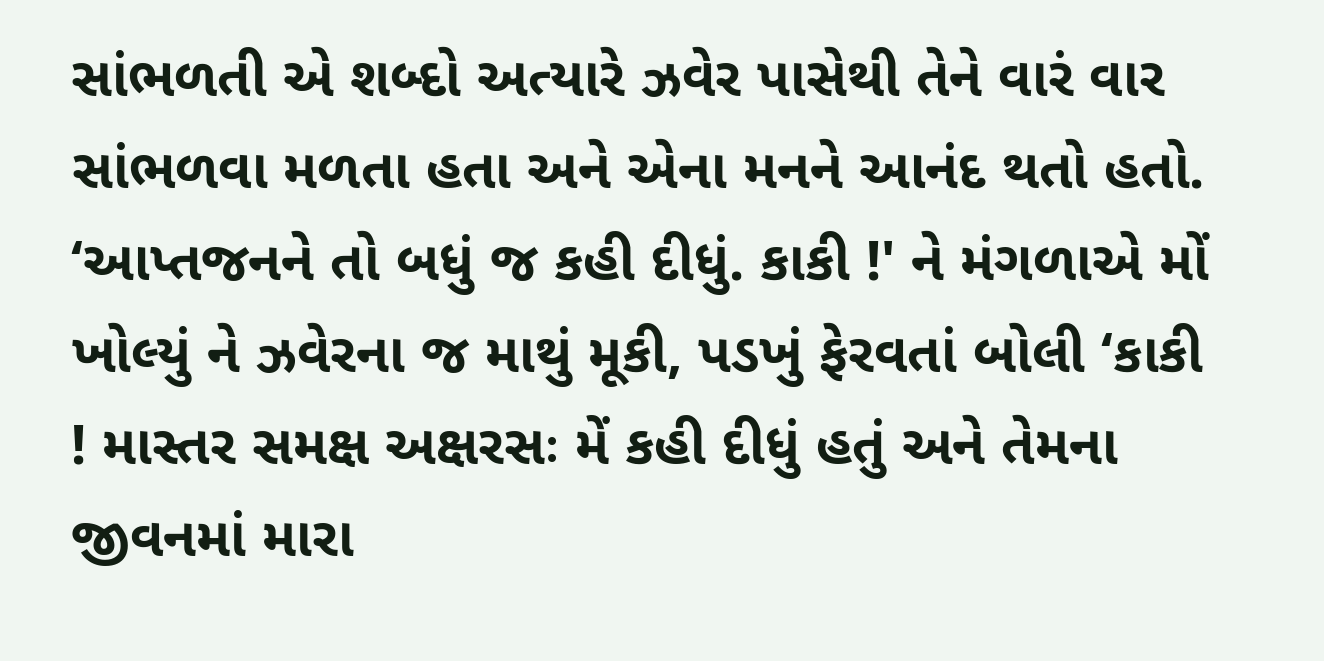સાંભળતી એ શબ્દો અત્યારે ઝવેર પાસેથી તેને વારં વાર સાંભળવા મળતા હતા અને એના મનને આનંદ થતો હતો.
‘આપ્તજનને તો બધું જ કહી દીધું. કાકી !' ને મંગળાએ મોં ખોલ્યું ને ઝવેરના જ માથું મૂકી, પડખું ફેરવતાં બોલી ‘કાકી ! માસ્તર સમક્ષ અક્ષરસઃ મેં કહી દીધું હતું અને તેમના જીવનમાં મારા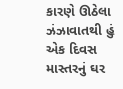કારણે ઊઠેલા ઝંઝાવાતથી હું એક દિવસ માસ્તરનું ઘર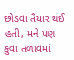છોડવા તૈયાર થઈ હતી, મને પણ કુવા તળાવમાં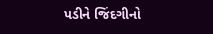પડીને જિંદગીનો